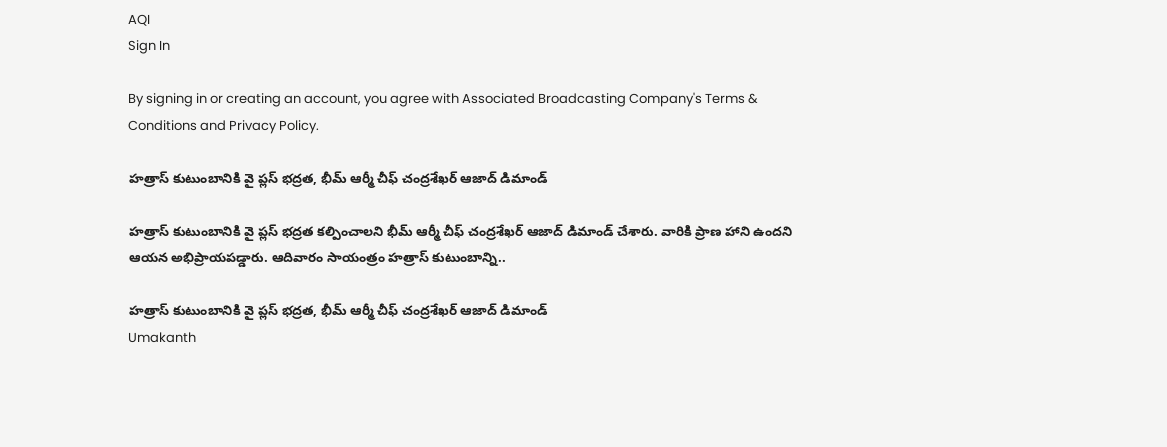AQI
Sign In

By signing in or creating an account, you agree with Associated Broadcasting Company's Terms & Conditions and Privacy Policy.

హత్రాస్ కుటుంబానికి వై ప్లస్ భద్రత, భీమ్ ఆర్మీ చీఫ్ చంద్రశేఖర్ ఆజాద్ డిమాండ్

హత్రాస్ కుటుంబానికి వై ప్లస్ భద్రత కల్పించాలని భీమ్ ఆర్మీ చీఫ్ చంద్రశేఖర్ ఆజాద్ డిమాండ్ చేశారు. వారికి ప్రాణ హాని ఉందని ఆయన అభిప్రాయపడ్డారు. ఆదివారం సాయంత్రం హత్రాస్ కుటుంబాన్ని..

హత్రాస్ కుటుంబానికి వై ప్లస్ భద్రత, భీమ్ ఆర్మీ చీఫ్ చంద్రశేఖర్ ఆజాద్ డిమాండ్
Umakanth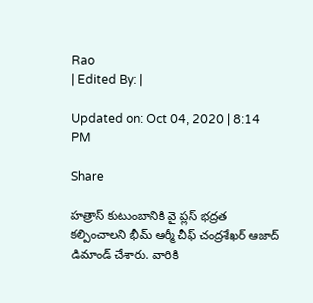Rao
| Edited By: |

Updated on: Oct 04, 2020 | 8:14 PM

Share

హత్రాస్ కుటుంబానికి వై ప్లస్ భద్రత కల్పించాలని భీమ్ ఆర్మీ చీఫ్ చంద్రశేఖర్ ఆజాద్ డిమాండ్ చేశారు. వారికి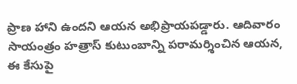ప్రాణ హాని ఉందని ఆయన అభిప్రాయపడ్డారు. ఆదివారం సాయంత్రం హత్రాస్ కుటుంబాన్ని పరామర్శించిన ఆయన, ఈ కేసుపై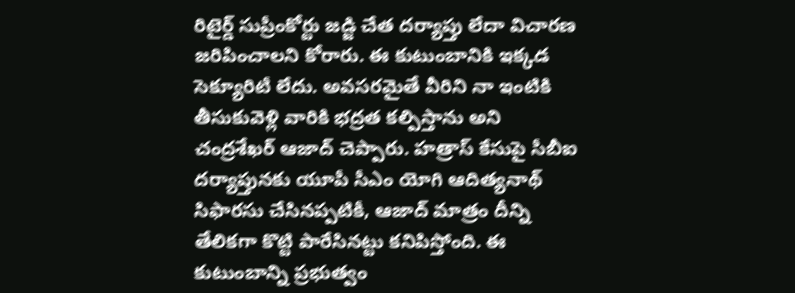రిటైర్డ్ సుప్రీంకోర్టు జడ్జి చేత దర్యాప్తు లేదా విచారణ జరిపించాలని కోరారు. ఈ కుటుంబానికి ఇక్కడ సెక్యూరిటీ లేదు. అవసరమైతే వీరిని నా ఇంటికి తీసుకువెళ్లి వారికి భద్రత కల్పిస్తాను అని చంద్రశేఖర్ ఆజాద్ చెప్పారు. హత్రాస్ కేసుపై సీబీఐ దర్యాప్తునకు యూపీ సీఎం యోగి ఆదిత్యనాథ్ సిఫారసు చేసినప్పటికీ, ఆజాద్ మాత్రం దీన్ని తేలికగా కొట్టి పారేసినట్టు కనిపిస్తోంది. ఈ కుటుంబాన్ని ప్రభుత్వం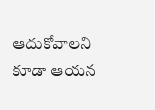ఆదుకోవాలని కూడా ఆయన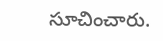సూచించారు.